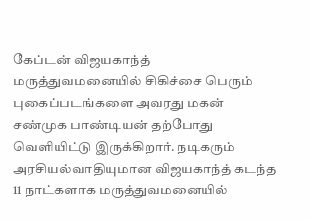கேப்டன் விஜயகாந்த் மருத்துவமனையில் சிகிச்சை பெரும் புகைப்படங்களை அவரது மகன் சண்முக பாண்டியன் தற்போது வெளியிட்டு இருக்கிறார். நடிகரும் அரசியல்வாதியுமான விஜயகாந்த் கடந்த 11 நாட்களாக மருத்துவமனையில்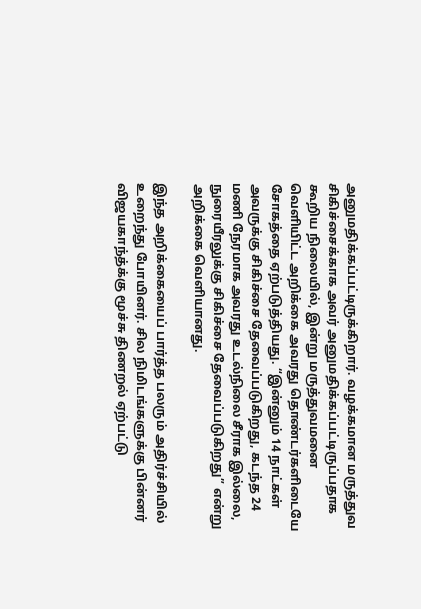அனுமதிக்கப்பட்டிருக்கிறார். வழக்கமான மருத்துவ சிகிச்சைக்காக அவர் அனுமதிக்கப்பட்டிருப்பதாக கூறிய நிலையில், இன்று மருத்துவமனை வெளியிட்ட அறிக்கை அவரது தொண்டர்களிடையே சோகத்தை ஏற்படுத்தியது. “இன்னும் 14 நாட்கள் அவருக்கு சிகிச்சை தேவைப்படுகிறது, கடந்த 24 மணி நேரமாக அவரது உடல்நிலை சீராக இல்லை, நுரையீரலுக்கு சிகிச்சை தேவைப்படுகிறது” என்று அறிக்கை வெளியானது.

இந்த அறிக்கையைப் பார்த்த பலரும் அதிர்ச்சியில் உறைந்து போயினர். சில நிமிடங்களுக்கு பின்னர் விஜயகாந்த்க்கு மூச்சு திணறல் ஏற்பட்டு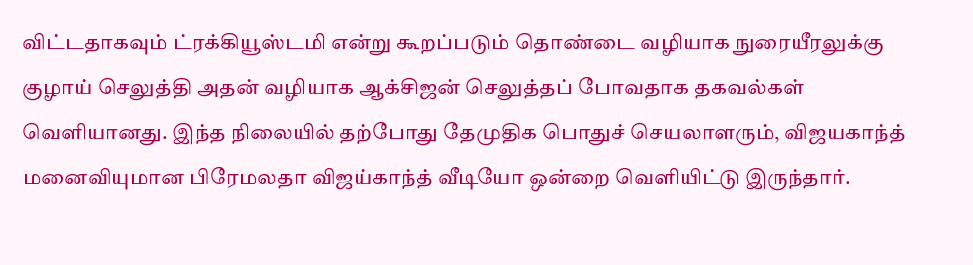விட்டதாகவும் ட்ரக்கியூஸ்டமி என்று கூறப்படும் தொண்டை வழியாக நுரையீரலுக்கு குழாய் செலுத்தி அதன் வழியாக ஆக்சிஜன் செலுத்தப் போவதாக தகவல்கள் வெளியானது. இந்த நிலையில் தற்போது தேமுதிக பொதுச் செயலாளரும், விஜயகாந்த் மனைவியுமான பிரேமலதா விஜய்காந்த் வீடியோ ஒன்றை வெளியிட்டு இருந்தார்.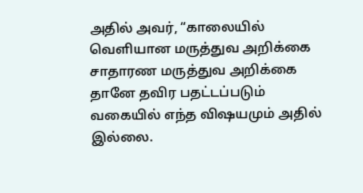அதில் அவர், “காலையில் வெளியான மருத்துவ அறிக்கை சாதாரண மருத்துவ அறிக்கை தானே தவிர பதட்டப்படும் வகையில் எந்த விஷயமும் அதில் இல்லை.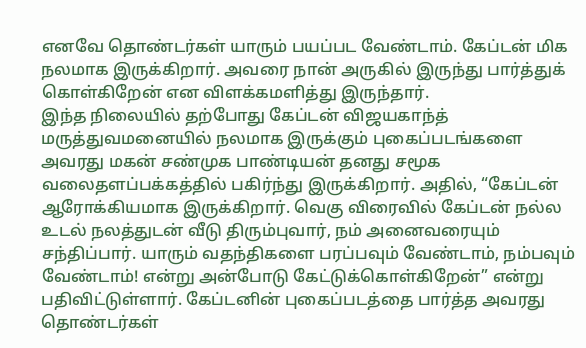எனவே தொண்டர்கள் யாரும் பயப்பட வேண்டாம். கேப்டன் மிக நலமாக இருக்கிறார். அவரை நான் அருகில் இருந்து பார்த்துக் கொள்கிறேன் என விளக்கமளித்து இருந்தார்.
இந்த நிலையில் தற்போது கேப்டன் விஜயகாந்த் மருத்துவமனையில் நலமாக இருக்கும் புகைப்படங்களை அவரது மகன் சண்முக பாண்டியன் தனது சமூக வலைதளப்பக்கத்தில் பகிர்ந்து இருக்கிறார். அதில், “கேப்டன் ஆரோக்கியமாக இருக்கிறார். வெகு விரைவில் கேப்டன் நல்ல உடல் நலத்துடன் வீடு திரும்புவார், நம் அனைவரையும் சந்திப்பார். யாரும் வதந்திகளை பரப்பவும் வேண்டாம், நம்பவும் வேண்டாம்! என்று அன்போடு கேட்டுக்கொள்கிறேன்” என்று பதிவிட்டுள்ளார். கேப்டனின் புகைப்படத்தை பார்த்த அவரது தொண்டர்கள்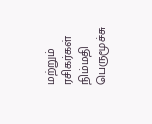மற்றும் ரசிகர்கள் நிம்மதி பெருமூச்சு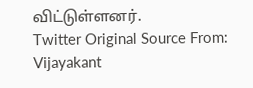விட்டுள்ளனர்.
Twitter Original Source From: Vijayakant